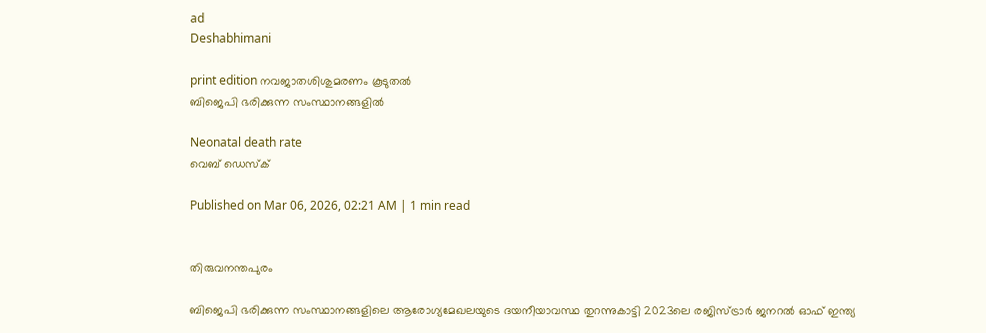ad
Deshabhimani

print edition നവജാതശിശുമരണം കൂടുതൽ
ബിജെപി ഭരിക്കുന്ന സംസ്ഥാനങ്ങളിൽ

Neonatal death rate
വെബ് ഡെസ്ക്

Published on Mar 06, 2026, 02:21 AM | 1 min read


തിരുവനന്തപുരം

ബിജെപി ഭരിക്കുന്ന സംസ്ഥാനങ്ങളിലെ ആരോഗ്യമേഖലയുടെ ദയനീയാവസ്ഥ തുറന്നുകാട്ടി 2023ലെ രജിസ്‌ട്രാർ ജനറൽ ഓഫ്‌ ഇന്ത്യ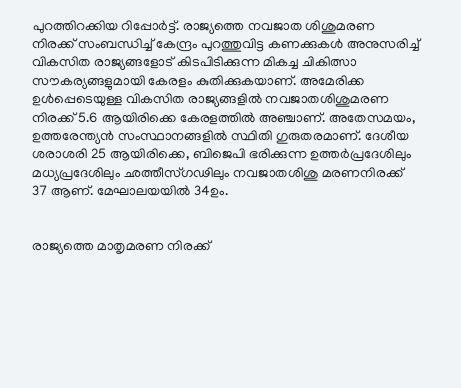പുറത്തിറക്കിയ റിപ്പോർട്ട്‌. രാജ്യത്തെ നവജാത ശിശുമരണ നിരക്ക് സംബന്ധിച്ച്‌ കേന്ദ്രം പുറത്തുവിട്ട കണക്കുകൾ അനുസരിച്ച്‌ വികസിത രാജ്യങ്ങളോട് കിടപിടിക്കുന്ന മികച്ച ചികിത്സാ സൗകര്യങ്ങളുമായി കേരളം കുതിക്കുകയാണ്‌. അമേരിക്ക ഉൾപ്പെടെയുള്ള വികസിത രാജ്യങ്ങളിൽ നവജാതശിശുമരണ നിരക്ക് 5.6 ആയിരിക്കെ കേരളത്തിൽ അഞ്ചാണ്‌. അതേസമയം, ഉത്തരേന്ത്യൻ സംസ്ഥാനങ്ങളിൽ സ്ഥിതി ഗുരുതരമാണ്‌. ദേശീയ ശരാശരി 25 ആയിരിക്കെ, ബിജെപി ഭരിക്കുന്ന ഉത്തർപ്രദേശിലും മധ്യപ്രദേശിലും ഛത്തീസ്ഗഢിലും നവജാതശിശു മരണനിരക്ക് 37 ആണ്‌. മേഘാലയയിൽ 34ഉം.


രാജ്യത്തെ മാതൃമരണ നിരക്ക്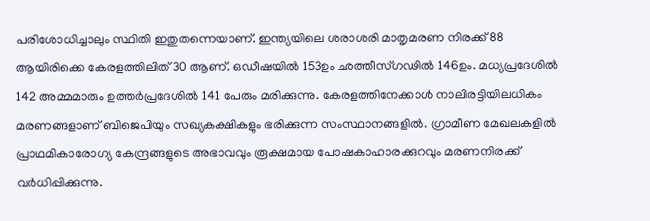പരിശോധിച്ചാലും സ്ഥിതി ഇതുതന്നെയാണ്‌. ഇന്ത്യയിലെ ശരാശരി മാതൃമരണ നിരക്ക് 88 ആയിരിക്കെ കേരളത്തിലിത്‌ 30 ആണ്. ഒഡീഷയിൽ 153ഉം ഛത്തീസ്ഗഢിൽ 146ഉം. മധ്യപ്രദേശിൽ 142 അമ്മമാരും ഉത്തർപ്രദേശിൽ 141 പേരും മരിക്കുന്നു. കേരളത്തിനേക്കാൾ നാലിരട്ടിയിലധികം മരണങ്ങളാണ് ബിജെപിയും സഖ്യകക്ഷികളും ഭരിക്കുന്ന സംസ്ഥാനങ്ങളിൽ. ഗ്രാമീണ മേഖലകളിൽ പ്രാഥമികാരോഗ്യ കേന്ദ്രങ്ങളുടെ അഭാവവും രൂക്ഷമായ പോഷകാഹാരക്കുറവും മരണനിരക്ക്‌ വർധിപ്പിക്കുന്നു.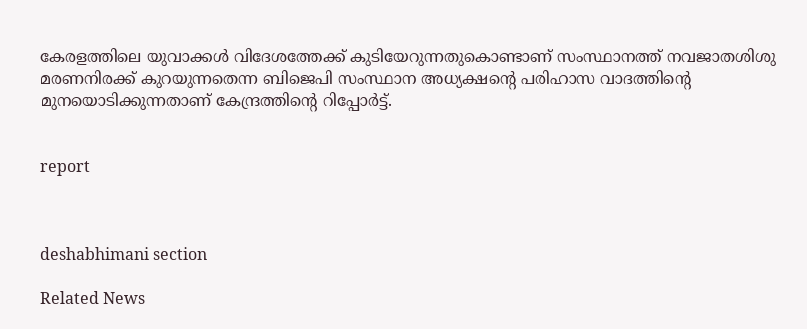കേരളത്തിലെ യുവാക്കൾ വിദേശത്തേക്ക് കുടിയേറുന്നതുകൊണ്ടാണ് സംസ്ഥാനത്ത്‌ നവജാതശിശു മരണനിരക്ക് കുറയുന്നതെന്ന ബിജെപി സംസ്ഥാന അധ്യക്ഷന്റെ പരിഹാസ വാദത്തിന്റെ മുനയൊടിക്കുന്നതാണ്‌ കേന്ദ്രത്തിന്റെ റിപ്പോർട്ട്‌.


report



deshabhimani section

Related News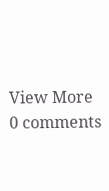View More
0 comments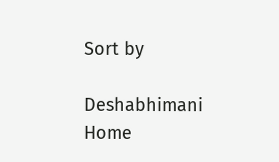Sort by

Deshabhimani
Home